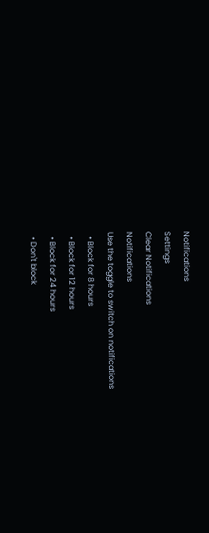Notifications
Settings
Clear Notifications
Notifications
Use the toggle to switch on notifications
  • Block for 8 hours
  • Block for 12 hours
  • Block for 24 hours
  • Don't block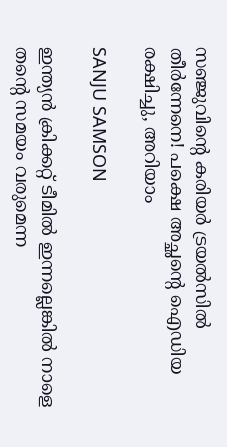സഞ്ജുവിന്റെ കരിയര്‍ ട്രയല്‍സില്‍ തീര്‍ന്നേനെ! പക്ഷെ അച്ഛന്റെ ഐഡിയ രക്ഷിച്ചു, അറിയാം

SANJU SAMSON

ഇന്ത്യന്‍ ക്രിക്കറ്റ് ടീമില്‍ ഇന്നല്ലെങ്കില്‍ നാളെ തന്റെ സമയം വരുമെന്ന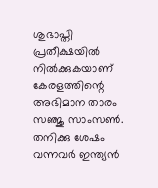ശുഭാപ്തി പ്രതീക്ഷയില്‍ നില്‍ക്കുകയാണ് കേരളത്തിന്റെ അഭിമാന താരം സഞ്ജു സാംസണ്‍. തനിക്കു ശേഷം വന്നവര്‍ ഇന്ത്യന്‍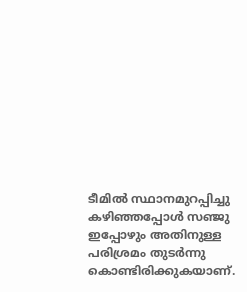ടീമില്‍ സ്ഥാനമുറപ്പിച്ചു കഴിഞ്ഞപ്പോള്‍ സഞ്ജു ഇപ്പോഴും അതിനുള്ള പരിശ്രമം തുടര്‍ന്നു കൊണ്ടിരിക്കുകയാണ്.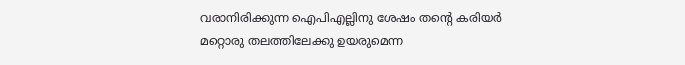വരാനിരിക്കുന്ന ഐപിഎല്ലിനു ശേഷം തന്റെ കരിയര്‍ മറ്റൊരു തലത്തിലേക്കു ഉയരുമെന്ന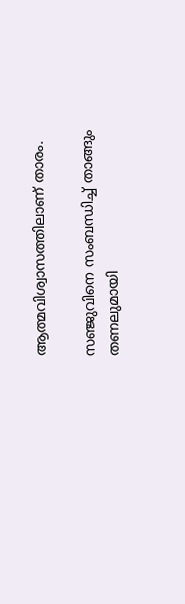ആത്മവിശ്വാസത്തിലാണ് താരം.

സഞ്ജുവിനെ സംബന്ധിച്ച് താങ്ങും തണലുമായി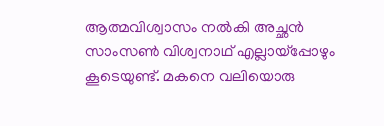ആത്മവിശ്വാസം നല്‍കി അച്ഛന്‍ സാംസണ്‍ വിശ്വനാഥ് എല്ലായ്‌പ്പോഴും കൂടെയുണ്ട്. മകനെ വലിയൊരു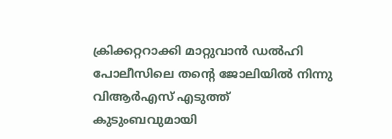ക്രിക്കറ്ററാക്കി മാറ്റുവാന്‍ ഡല്‍ഹി പോലീസിലെ തന്റെ ജോലിയില്‍ നിന്നു വിആര്‍എസ് എടുത്ത് കുടുംബവുമായി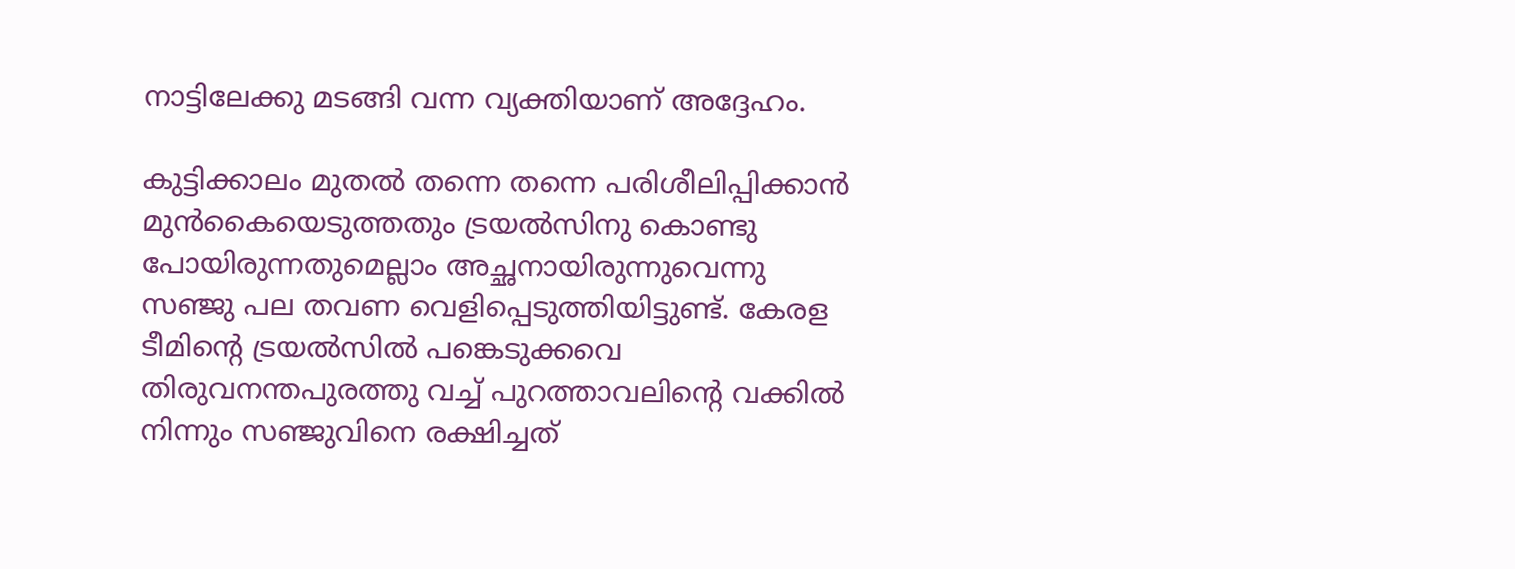നാട്ടിലേക്കു മടങ്ങി വന്ന വ്യക്തിയാണ് അദ്ദേഹം.

കുട്ടിക്കാലം മുതല്‍ തന്നെ തന്നെ പരിശീലിപ്പിക്കാന്‍ മുന്‍കൈയെടുത്തതും ട്രയല്‍സിനു കൊണ്ടു പോയിരുന്നതുമെല്ലാം അച്ഛനായിരുന്നുവെന്നു സഞ്ജു പല തവണ വെളിപ്പെടുത്തിയിട്ടുണ്ട്. കേരള ടീമിന്റെ ട്രയല്‍സില്‍ പങ്കെടുക്കവെ തിരുവനന്തപുരത്തു വച്ച് പുറത്താവലിന്റെ വക്കില്‍ നിന്നും സഞ്ജുവിനെ രക്ഷിച്ചത്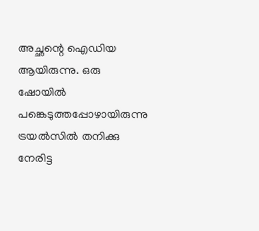അച്ഛന്റെ ഐഡിയ ആയിരുന്നു. ഒരു ഷോയില്‍ പങ്കെടുത്തപ്പോഴായിരുന്നു ട്രയല്‍സില്‍ തനിക്കു നേരിട്ട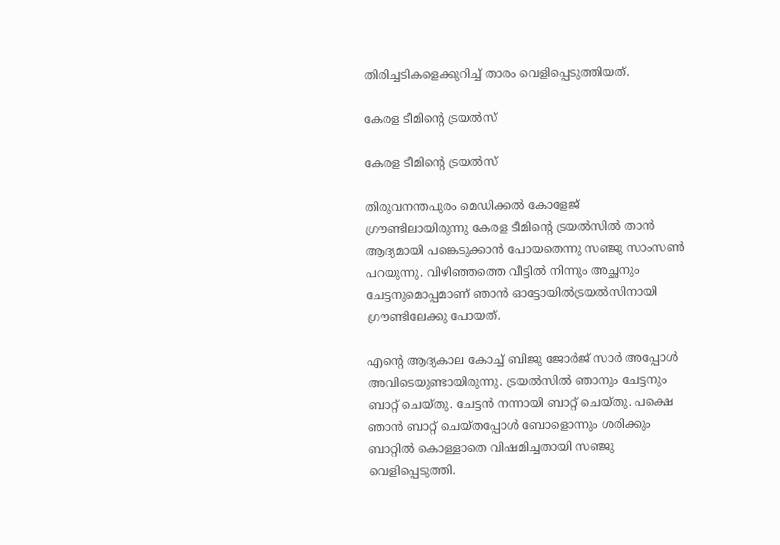തിരിച്ചടികളെക്കുറിച്ച് താരം വെളിപ്പെടുത്തിയത്.

കേരള ടീമിന്റെ ട്രയല്‍സ്

കേരള ടീമിന്റെ ട്രയല്‍സ്

തിരുവനന്തപുരം മെഡിക്കല്‍ കോളേജ് ഗ്രൗണ്ടിലായിരുന്നു കേരള ടീമിന്റെ ട്രയല്‍സില്‍ താന്‍ ആദ്യമായി പങ്കെടുക്കാന്‍ പോയതെന്നു സഞ്ജു സാംസണ്‍ പറയുന്നു. വിഴിഞ്ഞത്തെ വീട്ടില്‍ നിന്നും അച്ഛനും ചേട്ടനുമൊപ്പമാണ് ഞാന്‍ ഓട്ടോയില്‍ട്രയല്‍സിനായി ഗ്രൗണ്ടിലേക്കു പോയത്.

എന്റെ ആദ്യകാല കോച്ച് ബിജു ജോര്‍ജ് സാര്‍ അപ്പോള്‍ അവിടെയുണ്ടായിരുന്നു. ട്രയല്‍സില്‍ ഞാനും ചേട്ടനും ബാറ്റ് ചെയ്തു. ചേട്ടന്‍ നന്നായി ബാറ്റ് ചെയ്തു. പക്ഷെ ഞാന്‍ ബാറ്റ് ചെയ്തപ്പോള്‍ ബോളൊന്നും ശരിക്കും ബാറ്റില്‍ കൊള്ളാതെ വിഷമിച്ചതായി സഞ്ജു വെളിപ്പെടുത്തി.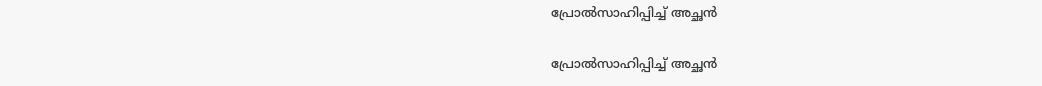പ്രോല്‍സാഹിപ്പിച്ച് അച്ഛന്‍

പ്രോല്‍സാഹിപ്പിച്ച് അച്ഛന്‍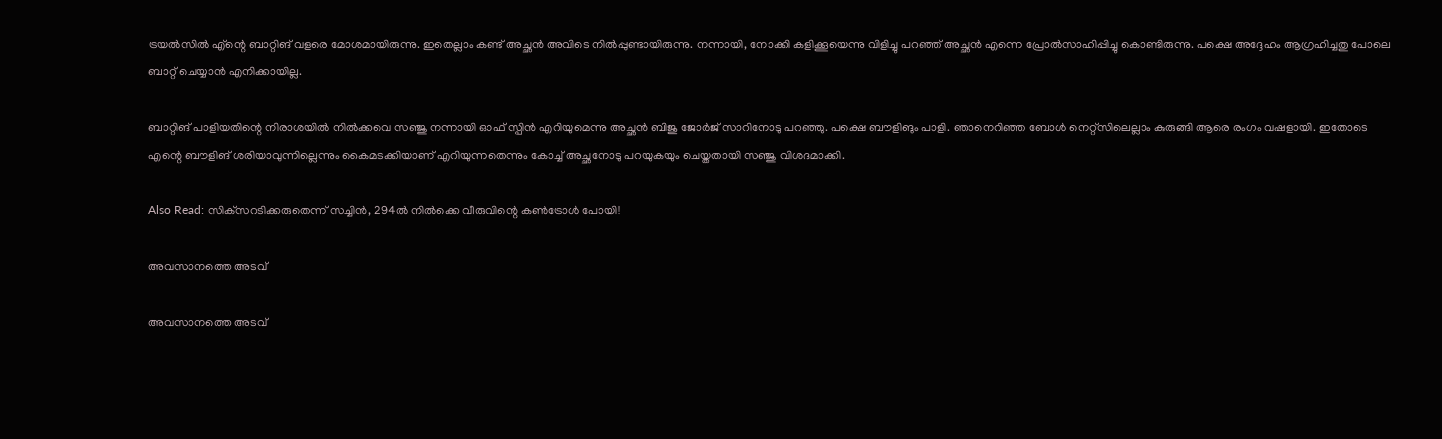ട്രയല്‍സില്‍ എ്‌ന്റെ ബാറ്റിങ് വളരെ മോശമായിരുന്നു. ഇതെല്ലാം കണ്ട് അച്ഛന്‍ അവിടെ നില്‍പ്പുണ്ടായിരുന്നു. നന്നായി, നോക്കി കളിക്കൂയെന്നു വിളിച്ചു പറഞ്ഞ് അച്ഛന്‍ എന്നെ പ്രോല്‍സാഹിപ്പിച്ചു കൊണ്ടിരുന്നു. പക്ഷെ അദ്ദേഹം ആഗ്രഹിച്ചതു പോലെ ബാറ്റ് ചെയ്യാന്‍ എനിക്കായില്ല.

ബാറ്റിങ് പാളിയതിന്റെ നിരാശയില്‍ നില്‍ക്കവെ സഞ്ജു നന്നായി ഓഫ് സ്പിന്‍ എറിയുമെന്നു അച്ഛന്‍ ബിജു ജോര്‍ജ് സാറിനോടു പറഞ്ഞു. പക്ഷെ ബൗളിങും പാളി. ഞാനെറിഞ്ഞ ബോള്‍ നെറ്റ്‌സിലെല്ലാം കുരുങ്ങി ആരെ രംഗം വഷളായി. ഇതോടെ എന്റെ ബൗളിങ് ശരിയാവുന്നില്ലെന്നും കൈമടക്കിയാണ് എറിയുന്നതെന്നും കോച്ച് അച്ഛനോടു പറയുകയും ചെയ്തതായി സഞ്ജു വിശദമാക്കി.

Also Read: സിക്‌സറടിക്കരുതെന്ന് സച്ചിന്‍, 294ല്‍ നില്‍ക്കെ വീരുവിന്റെ കണ്‍ട്രോള്‍ പോയി!

അവസാനത്തെ അടവ്

അവസാനത്തെ അടവ്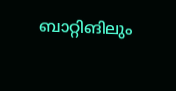ബാറ്റിങിലും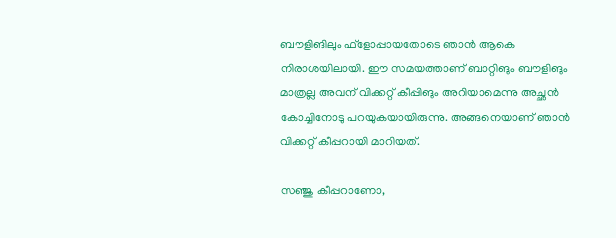ബൗളിങിലും ഫ്‌ളോപ്പായതോടെ ഞാന്‍ ആകെ നിരാശയിലായി. ഈ സമയത്താണ് ബാറ്റിങും ബൗളിങും മാത്രല്ല അവന് വിക്കറ്റ് കീപ്പിങും അറിയാമെന്നു അച്ഛന്‍ കോച്ചിനോടു പറയുകയായിരുന്നു. അങ്ങനെയാണ് ഞാന്‍ വിക്കറ്റ് കീപ്പറായി മാറിയത്.

സഞ്ജു കീപ്പറാണോ,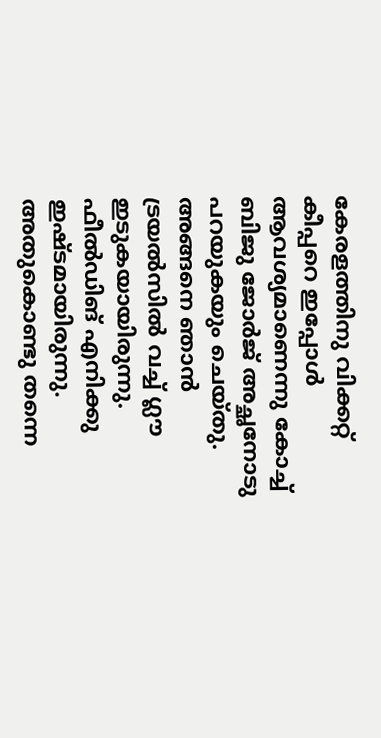കേരളത്തിനു വിക്കറ്റ് കീപ്പറെ ഇപ്പോള്‍ ആവശ്യമാണെന്നു കോച്ച് ബിജു ജോര്‍ജ് അച്ഛനോടു പറയുകയും ചെയ്തു. അങ്ങനെ ഞാന്‍ ട്രയല്‍സില്‍ വച്ച് ഗ്ലൗ ഇടുകയായിരുന്നു. ഫീല്‍ഡിങ് എനിക്കു ഇഷ്ടമായിരുന്നു. അതുകൊണ്ടു തന്നെ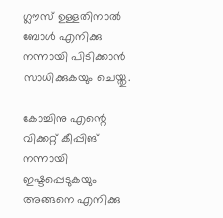ഗ്ലൗസ് ഉള്ളതിനാല്‍ ബോള്‍ എനിക്കു നന്നായി പിടിക്കാന്‍ സാധിക്കുകയും ചെയ്തു.

കോച്ചിനു എന്റെ വിക്കറ്റ് കീപ്പിങ് നന്നായി ഇഷ്ടപ്പെടുകയും അങ്ങനെ എനിക്കു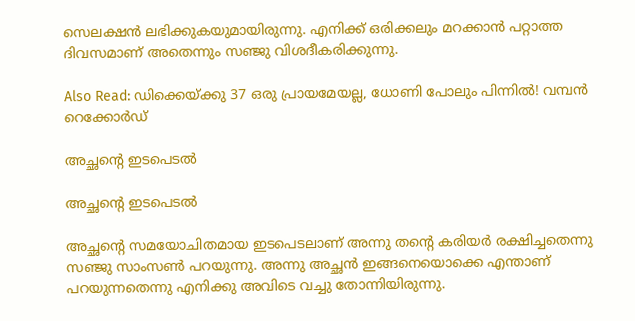സെലക്ഷന്‍ ലഭിക്കുകയുമായിരുന്നു. എനിക്ക് ഒരിക്കലും മറക്കാന്‍ പറ്റാത്ത ദിവസമാണ് അതെന്നും സഞ്ജു വിശദീകരിക്കുന്നു.

Also Read: ഡിക്കെയ്ക്കു 37 ഒരു പ്രായമേയല്ല, ധോണി പോലും പിന്നില്‍! വമ്പന്‍ റെക്കോര്‍ഡ്

അച്ഛന്‍റെ ഇടപെടല്‍

അച്ഛന്‍റെ ഇടപെടല്‍

അച്ഛന്റെ സമയോചിതമായ ഇടപെടലാണ് അന്നു തന്റെ കരിയര്‍ രക്ഷിച്ചതെന്നു സഞ്ജു സാംസണ്‍ പറയുന്നു. അന്നു അച്ഛന്‍ ഇങ്ങനെയൊക്കെ എന്താണ് പറയുന്നതെന്നു എനിക്കു അവിടെ വച്ചു തോന്നിയിരുന്നു.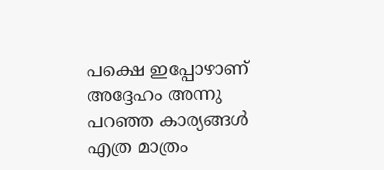പക്ഷെ ഇപ്പോഴാണ് അദ്ദേഹം അന്നു പറഞ്ഞ കാര്യങ്ങള്‍ എത്ര മാത്രം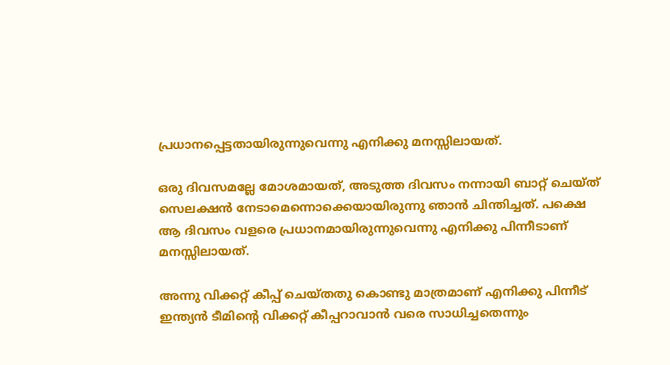പ്രധാനപ്പെട്ടതായിരുന്നുവെന്നു എനിക്കു മനസ്സിലായത്.

ഒരു ദിവസമല്ലേ മോശമായത്, അടുത്ത ദിവസം നന്നായി ബാറ്റ് ചെയ്ത് സെലക്ഷന്‍ നേടാമെന്നൊക്കെയായിരുന്നു ഞാന്‍ ചിന്തിച്ചത്. പക്ഷെ ആ ദിവസം വളരെ പ്രധാനമായിരുന്നുവെന്നു എനിക്കു പിന്നീടാണ് മനസ്സിലായത്.

അന്നു വിക്കറ്റ് കീപ്പ് ചെയ്തതു കൊണ്ടു മാത്രമാണ് എനിക്കു പിന്നീട് ഇന്ത്യന്‍ ടീമിന്റെ വിക്കറ്റ് കീപ്പറാവാന്‍ വരെ സാധിച്ചതെന്നും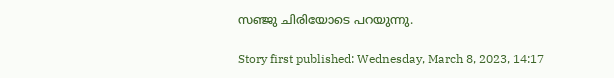സഞ്ജു ചിരിയോടെ പറയുന്നു.

Story first published: Wednesday, March 8, 2023, 14:17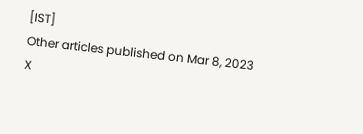[IST]
Other articles published on Mar 8, 2023
X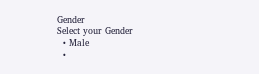Gender
Select your Gender
  • Male
  •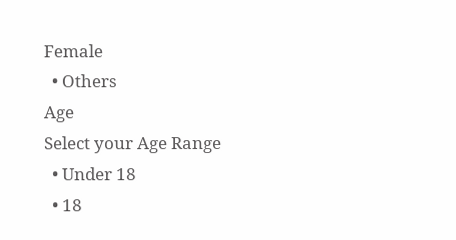Female
  • Others
Age
Select your Age Range
  • Under 18
  • 18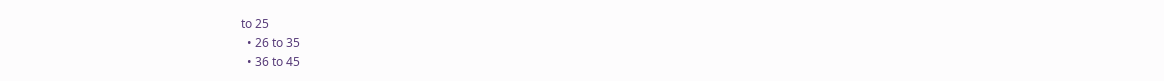to 25
  • 26 to 35
  • 36 to 45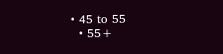• 45 to 55
  • 55+